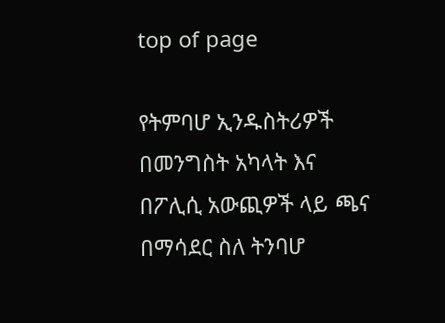top of page

የትምባሆ ኢንዱስትሪዎች በመንግስት አካላት እና በፖሊሲ አውጪዎች ላይ ጫና በማሳደር ስለ ትንባሆ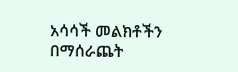አሳሳች መልክቶችን በማሰራጨት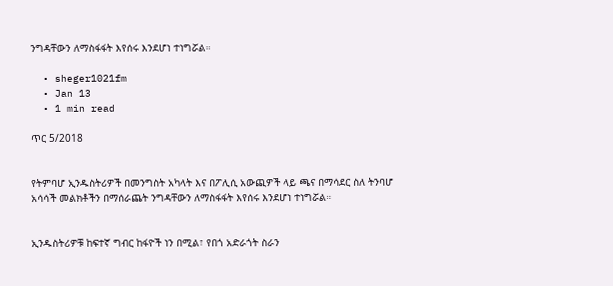ንግዳቸውን ለማስፋፋት እየሰሩ እንደሆነ ተነግሯል።

  • sheger1021fm
  • Jan 13
  • 1 min read

ጥር 5/2018


የትምባሆ ኢንዱስትሪዎች በመንግስት አካላት እና በፖሊሲ አውጪዎች ላይ ጫና በማሳደር ስለ ትንባሆ አሳሳች መልክቶችን በማሰራጨት ንግዳቸውን ለማስፋፋት እየሰሩ እንደሆነ ተነግሯል።


ኢንዱስትሪዎቹ ከፍተኛ ግብር ከፋዮች ነን በሚል፣ የበጎ አድራጎት ስራን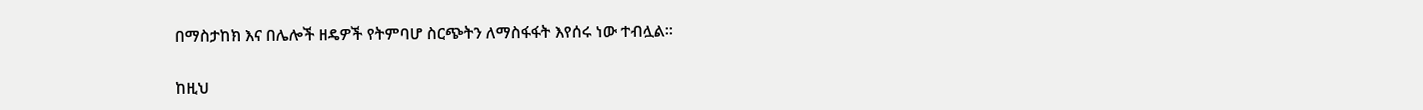በማስታከክ እና በሌሎች ዘዴዎች የትምባሆ ስርጭትን ለማስፋፋት እየሰሩ ነው ተብሏል።


ከዚህ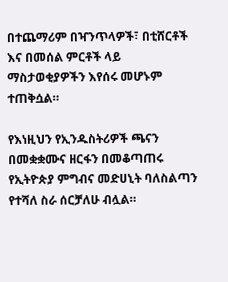በተጨማሪም በዣንጥላዎች፣ በቲሸርቶች እና በመሰል ምርቶች ላይ ማስታወቂያዎችን እየሰሩ መሆኑም ተጠቅሷል።

የእነዚህን የኢንዱስትሪዎች ጫናን በመቋቋሙና ዘርፋን በመቆጣጠሩ የኢትዮጵያ ምግብና መድሀኒት ባለስልጣን የተሻለ ስራ ሰርቻለሁ ብሏል።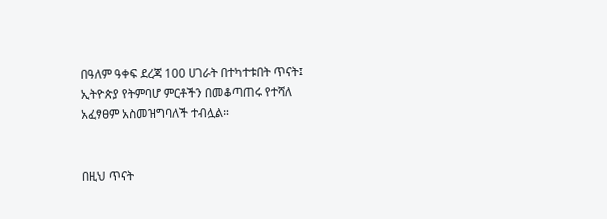በዓለም ዓቀፍ ደረጃ 100 ሀገራት በተካተቱበት ጥናት፤ ኢትዮጵያ የትምባሆ ምርቶችን በመቆጣጠሩ የተሻለ አፈፃፀም አስመዝግባለች ተብሏል።


በዚህ ጥናት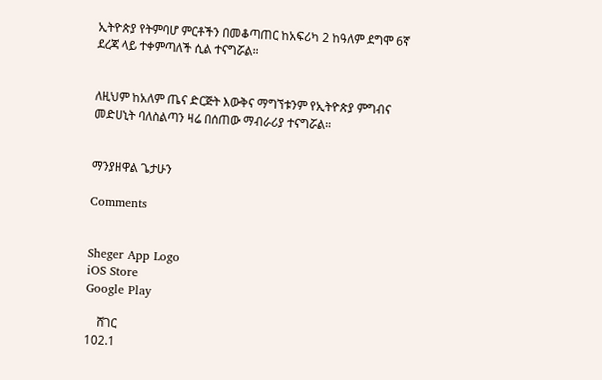ኢትዮጵያ የትምባሆ ምርቶችን በመቆጣጠር ከአፍሪካ 2 ከዓለም ደግሞ 6ኛ ደረጃ ላይ ተቀምጣለች ሲል ተናግሯል።


ለዚህም ከአለም ጤና ድርጅት እውቅና ማግኘቱንም የኢትዮጵያ ምግብና መድሀኒት ባለስልጣን ዛሬ በሰጠው ማብራሪያ ተናግሯል።


ማንያዘዋል ጌታሁን

Comments


Sheger App Logo
iOS Store
Google Play

    ሸገር
102.1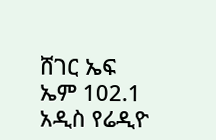ሸገር ኤፍ ኤም 102.1 አዲስ የሬዲዮ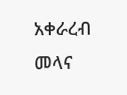አቀራረብ መላና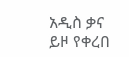አዲስ ቃና ይዞ የቀረበ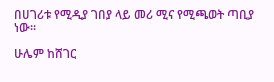በሀገሪቱ የሚዲያ ገበያ ላይ መሪ ሚና የሚጫወት ጣቢያ ነው፡፡

ሁሌም ከሸገር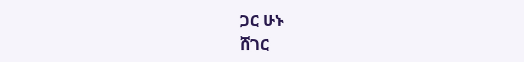ጋር ሁኑ
ሸገር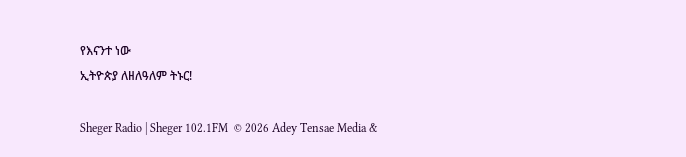የእናንተ ነው
ኢትዮጵያ ለዘለዓለም ትኑር!

Sheger Radio | Sheger 102.1FM  © 2026 Adey Tensae Media &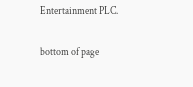Entertainment PLC.

bottom of page